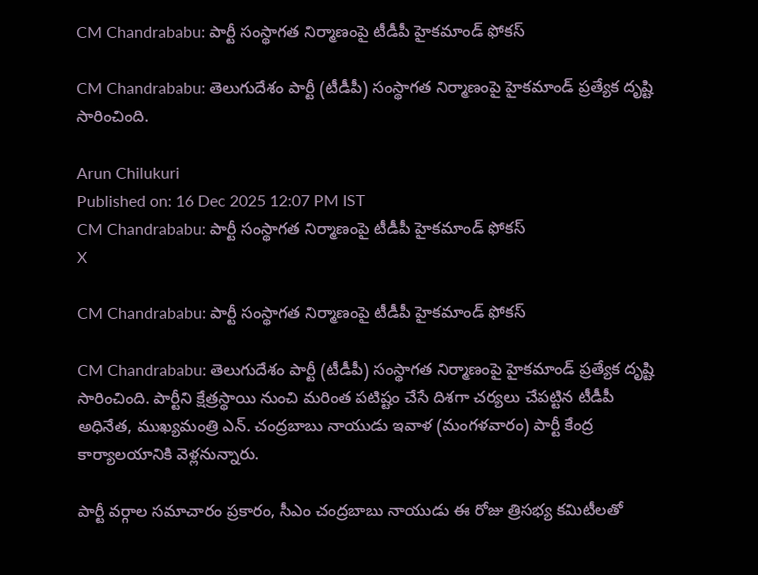CM Chandrababu: పార్టీ సంస్థాగత నిర్మాణంపై టీడీపీ హైకమాండ్‌ ఫోకస్‌

CM Chandrababu: తెలుగుదేశం పార్టీ (టీడీపీ) సంస్థాగత నిర్మాణంపై హైకమాండ్ ప్రత్యేక దృష్టి సారించింది.

Arun Chilukuri
Published on: 16 Dec 2025 12:07 PM IST
CM Chandrababu: పార్టీ సంస్థాగత నిర్మాణంపై టీడీపీ హైకమాండ్‌ ఫోకస్‌
X

CM Chandrababu: పార్టీ సంస్థాగత నిర్మాణంపై టీడీపీ హైకమాండ్‌ ఫోకస్‌

CM Chandrababu: తెలుగుదేశం పార్టీ (టీడీపీ) సంస్థాగత నిర్మాణంపై హైకమాండ్ ప్రత్యేక దృష్టి సారించింది. పార్టీని క్షేత్రస్థాయి నుంచి మరింత పటిష్టం చేసే దిశగా చర్యలు చేపట్టిన టీడీపీ అధినేత, ముఖ్యమంత్రి ఎన్. చంద్రబాబు నాయుడు ఇవాళ (మంగళవారం) పార్టీ కేంద్ర కార్యాలయానికి వెళ్లనున్నారు.

పార్టీ వర్గాల సమాచారం ప్రకారం, సీఎం చంద్రబాబు నాయుడు ఈ రోజు త్రిసభ్య కమిటీలతో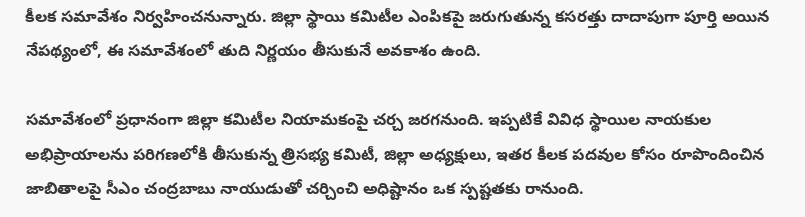కీలక సమావేశం నిర్వహించనున్నారు. జిల్లా స్థాయి కమిటీల ఎంపికపై జరుగుతున్న కసరత్తు దాదాపుగా పూర్తి అయిన నేపథ్యంలో, ఈ సమావేశంలో తుది నిర్ణయం తీసుకునే అవకాశం ఉంది.

సమావేశంలో ప్రధానంగా జిల్లా కమిటీల నియామకంపై చర్చ జరగనుంది. ఇప్పటికే వివిధ స్థాయిల నాయకుల అభిప్రాయాలను పరిగణలోకి తీసుకున్న త్రిసభ్య కమిటీ, జిల్లా అధ్యక్షులు, ఇతర కీలక పదవుల కోసం రూపొందించిన జాబితాలపై సీఎం చంద్రబాబు నాయుడుతో చర్చించి అధిష్టానం ఒక స్పష్టతకు రానుంది.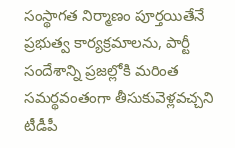సంస్థాగత నిర్మాణం పూర్తయితేనే ప్రభుత్వ కార్యక్రమాలను, పార్టీ సందేశాన్ని ప్రజల్లోకి మరింత సమర్థవంతంగా తీసుకువెళ్లవచ్చని టీడీపీ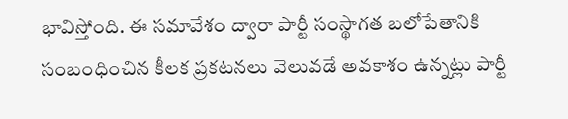భావిస్తోంది. ఈ సమావేశం ద్వారా పార్టీ సంస్థాగత బలోపేతానికి సంబంధించిన కీలక ప్రకటనలు వెలువడే అవకాశం ఉన్నట్లు పార్టీ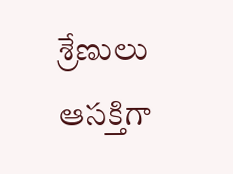శ్రేణులు ఆసక్తిగా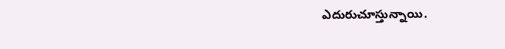ఎదురుచూస్తున్నాయి.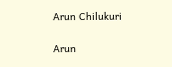Arun Chilukuri

Arun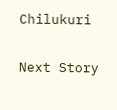Chilukuri

Next Story